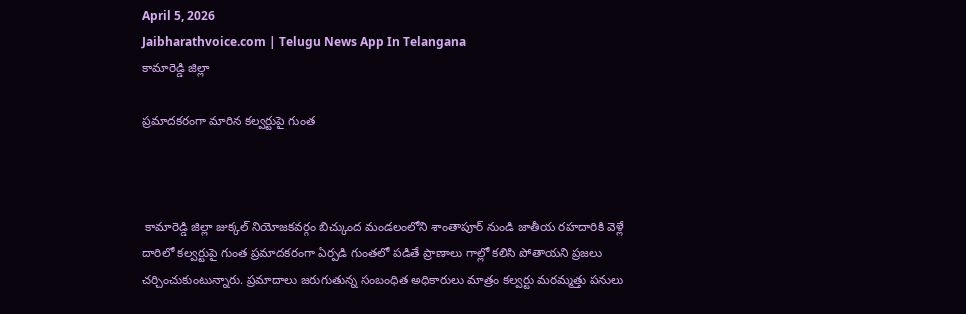April 5, 2026
Jaibharathvoice.com | Telugu News App In Telangana
కామారెడ్డి జిల్లా

ప్రమాదకరంగా మారిన కల్వర్టుపై గుంత



 కామారెడ్డి జిల్లా జుక్కల్ నియోజకవర్గం బిచ్కుంద మండలంలోని శాంతాపూర్ నుండి జాతీయ రహదారికి వెళ్లే దారిలో కల్వర్టుపై గుంత ప్రమాదకరంగా ఏర్పడి గుంతలో పడితే ప్రాణాలు గాల్లో కలిసి పోతాయని ప్రజలు చర్చించుకుంటున్నారు. ప్రమాదాలు జరుగుతున్న సంబంధిత అధికారులు మాత్రం కల్వర్టు మరమ్మత్తు పనులు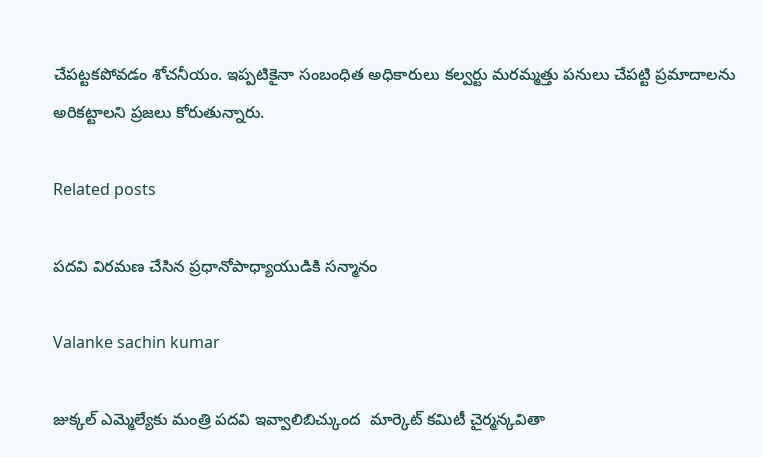చేపట్టకపోవడం శోచనీయం. ఇప్పటికైనా సంబంధిత అధికారులు కల్వర్టు మరమ్మత్తు పనులు చేపట్టి ప్రమాదాలను అరికట్టాలని ప్రజలు కోరుతున్నారు.

Related posts

పదవి విరమణ చేసిన ప్రధానోపాధ్యాయుడికి సన్మానం

Valanke sachin kumar

జుక్కల్ ఎమ్మెల్యేకు మంత్రి పదవి ఇవ్వాలిబిచ్కుంద  మార్కెట్ కమిటీ చైర్మన్కవితా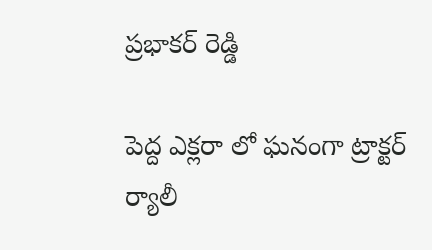ప్రభాకర్ రెడ్డి

పెద్ద ఎక్లరా లో ఘనంగా ట్రాక్టర్ ర్యాలీ